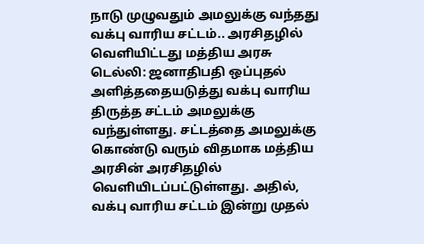நாடு முழுவதும் அமலுக்கு வந்தது வக்பு வாரிய சட்டம்.. அரசிதழில் வெளியிட்டது மத்திய அரசு
டெல்லி: ஜனாதிபதி ஒப்புதல் அளித்ததையடுத்து வக்பு வாரிய திருத்த சட்டம் அமலுக்கு வந்துள்ளது. சட்டத்தை அமலுக்கு கொண்டு வரும் விதமாக மத்திய அரசின் அரசிதழில் வெளியிடப்பட்டுள்ளது. அதில், வக்பு வாரிய சட்டம் இன்று முதல்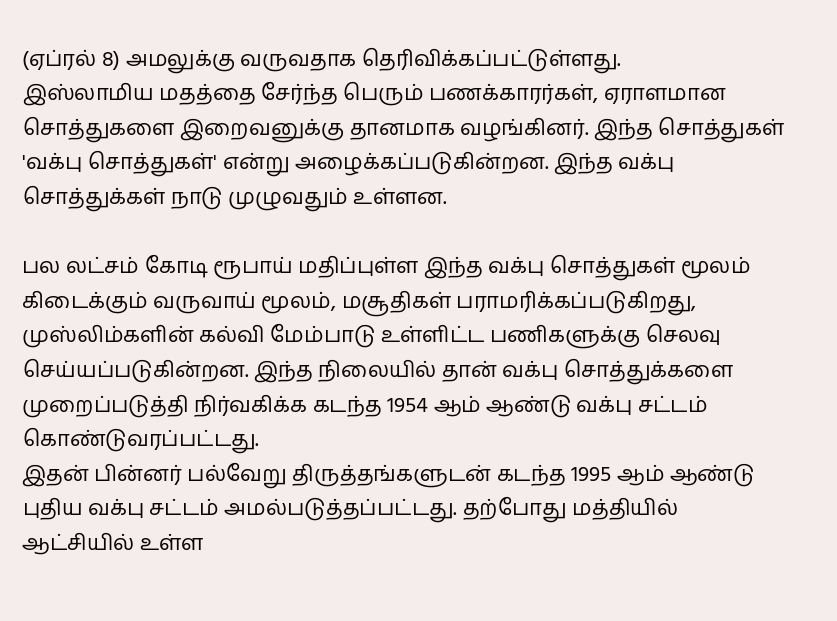(ஏப்ரல் 8) அமலுக்கு வருவதாக தெரிவிக்கப்பட்டுள்ளது.
இஸ்லாமிய மதத்தை சேர்ந்த பெரும் பணக்காரர்கள், ஏராளமான சொத்துகளை இறைவனுக்கு தானமாக வழங்கினர். இந்த சொத்துகள் 'வக்பு சொத்துகள்' என்று அழைக்கப்படுகின்றன. இந்த வக்பு சொத்துக்கள் நாடு முழுவதும் உள்ளன.

பல லட்சம் கோடி ரூபாய் மதிப்புள்ள இந்த வக்பு சொத்துகள் மூலம் கிடைக்கும் வருவாய் மூலம், மசூதிகள் பராமரிக்கப்படுகிறது, முஸ்லிம்களின் கல்வி மேம்பாடு உள்ளிட்ட பணிகளுக்கு செலவு செய்யப்படுகின்றன. இந்த நிலையில் தான் வக்பு சொத்துக்களை முறைப்படுத்தி நிர்வகிக்க கடந்த 1954 ஆம் ஆண்டு வக்பு சட்டம் கொண்டுவரப்பட்டது.
இதன் பின்னர் பல்வேறு திருத்தங்களுடன் கடந்த 1995 ஆம் ஆண்டு புதிய வக்பு சட்டம் அமல்படுத்தப்பட்டது. தற்போது மத்தியில் ஆட்சியில் உள்ள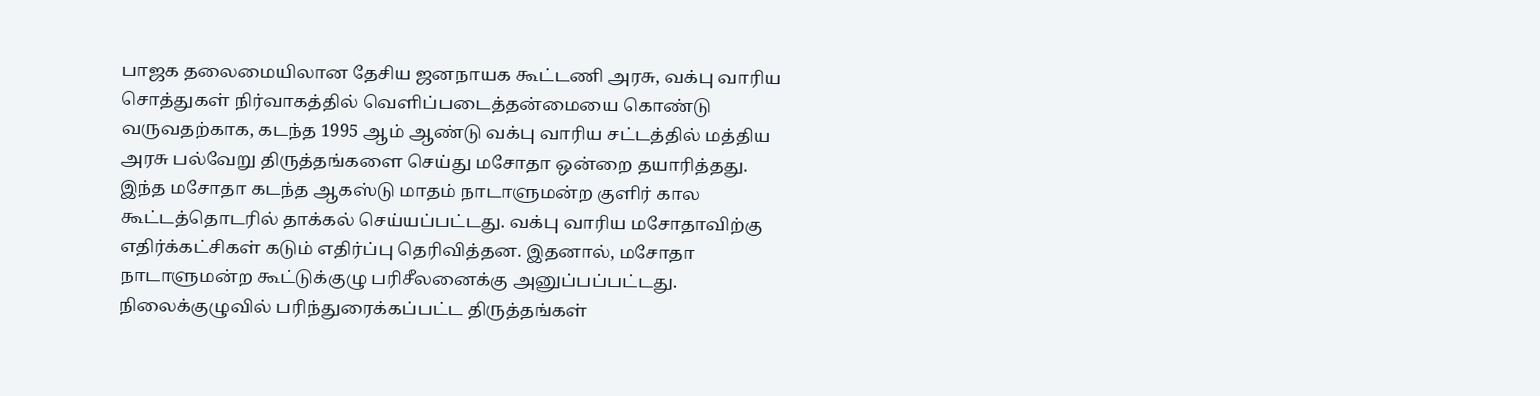பாஜக தலைமையிலான தேசிய ஜனநாயக கூட்டணி அரசு, வக்பு வாரிய சொத்துகள் நிர்வாகத்தில் வெளிப்படைத்தன்மையை கொண்டு வருவதற்காக, கடந்த 1995 ஆம் ஆண்டு வக்பு வாரிய சட்டத்தில் மத்திய அரசு பல்வேறு திருத்தங்களை செய்து மசோதா ஒன்றை தயாரித்தது.
இந்த மசோதா கடந்த ஆகஸ்டு மாதம் நாடாளுமன்ற குளிர் கால கூட்டத்தொடரில் தாக்கல் செய்யப்பட்டது. வக்பு வாரிய மசோதாவிற்கு எதிர்க்கட்சிகள் கடும் எதிர்ப்பு தெரிவித்தன. இதனால், மசோதா நாடாளுமன்ற கூட்டுக்குழு பரிசீலனைக்கு அனுப்பப்பட்டது. நிலைக்குழுவில் பரிந்துரைக்கப்பட்ட திருத்தங்கள்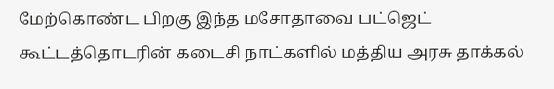மேற்கொண்ட பிறகு இந்த மசோதாவை பட்ஜெட் கூட்டத்தொடரின் கடைசி நாட்களில் மத்திய அரசு தாக்கல்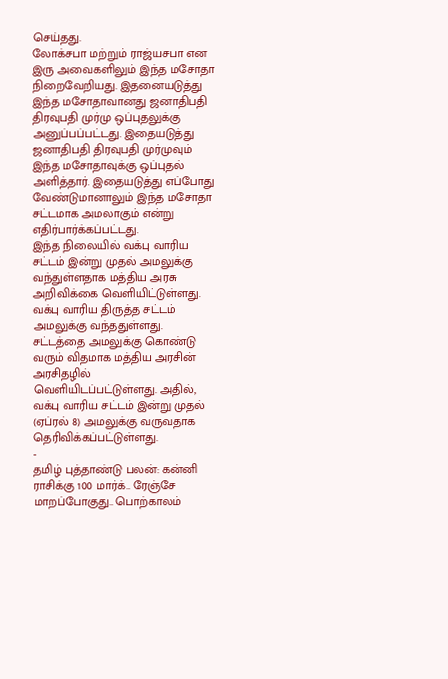செய்தது.
லோக்சபா மற்றும் ராஜ்யசபா என இரு அவைகளிலும் இந்த மசோதா நிறைவேறியது. இதனையடுத்து இந்த மசோதாவானது ஜனாதிபதி திரவுபதி முர்மு ஒப்புதலுக்கு அனுப்பப்பட்டது. இதையடுத்து ஜனாதிபதி திரவுபதி முர்முவும் இந்த மசோதாவுக்கு ஒப்புதல் அளித்தார். இதையடுத்து எப்போது வேண்டுமானாலும் இந்த மசோதா சட்டமாக அமலாகும் என்று எதிர்பார்க்கப்பட்டது.
இந்த நிலையில் வக்பு வாரிய சட்டம் இன்று முதல் அமலுக்கு வந்துள்ளதாக மத்திய அரசு அறிவிக்கை வெளியிட்டுள்ளது. வக்பு வாரிய திருத்த சட்டம் அமலுக்கு வந்ததுள்ளது. சட்டத்தை அமலுக்கு கொண்டு வரும் விதமாக மத்திய அரசின் அரசிதழில் வெளியிடப்பட்டுள்ளது. அதில், வக்பு வாரிய சட்டம் இன்று முதல் (ஏப்ரல் 8) அமலுக்கு வருவதாக தெரிவிக்கப்பட்டுள்ளது.
-
தமிழ் புத்தாண்டு பலன்: கன்னி ராசிக்கு 100 மார்க்.. ரேஞ்சே மாறப்போகுது.. பொற்காலம்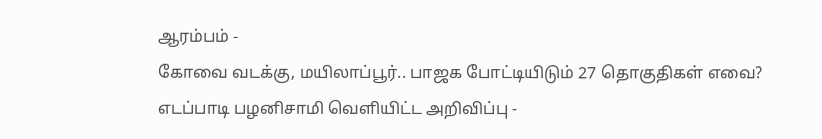ஆரம்பம் -
கோவை வடக்கு, மயிலாப்பூர்.. பாஜக போட்டியிடும் 27 தொகுதிகள் எவை? எடப்பாடி பழனிசாமி வெளியிட்ட அறிவிப்பு -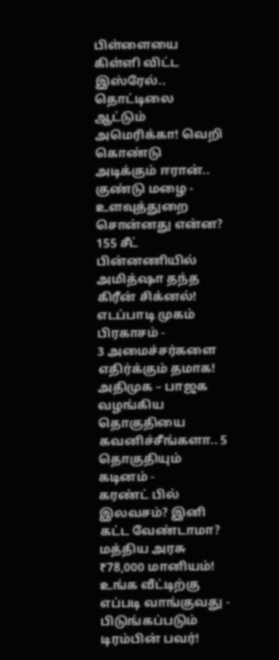பிள்ளையை கிள்ளி விட்ட இஸ்ரேல்.. தொட்டிலை ஆட்டும் அமெரிக்கா! வெறி கொண்டு அடிக்கும் ஈரான்.. குண்டு மழை -
உளவுத்துறை சொன்னது என்ன? 155 சீட் பின்னணியில் அமித்ஷா தந்த கிரீன் சிக்னல்! எடப்பாடி முகம் பிரகாசம் -
3 அமைச்சர்களை எதிர்க்கும் தமாக! அதிமுக – பாஜக வழங்கிய தொகுதியை கவனிச்சீங்களா.. 5 தொகுதியும் கடினம் -
கரண்ட் பில் இலவசம்? இனி கட்ட வேண்டாமா? மத்திய அரசு ₹78,000 மானியம்! உங்க வீட்டிற்கு எப்படி வாங்குவது -
பிடுங்கப்படும் டிரம்பின் பவர்!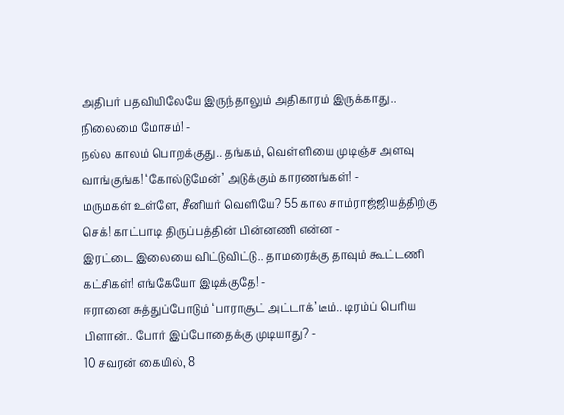அதிபர் பதவியிலேயே இருந்தாலும் அதிகாரம் இருக்காது.. நிலைமை மோசம்! -
நல்ல காலம் பொறக்குது.. தங்கம், வெள்ளியை முடிஞ்ச அளவு வாங்குங்க! ‘கோல்டுமேன்’ அடுக்கும் காரணங்கள்! -
மருமகள் உள்ளே, சீனியர் வெளியே? 55 கால சாம்ராஜ்ஜியத்திற்கு செக்! காட்பாடி திருப்பத்தின் பின்னணி என்ன -
இரட்டை இலையை விட்டுவிட்டு.. தாமரைக்கு தாவும் கூட்டணி கட்சிகள்! எங்கேயோ இடிக்குதே! -
ஈரானை சுத்துப்போடும் ‘பாராசூட் அட்டாக்’ டீம்.. டிரம்ப் பெரிய பிளான்.. போர் இப்போதைக்கு முடியாது? -
10 சவரன் கையில், 8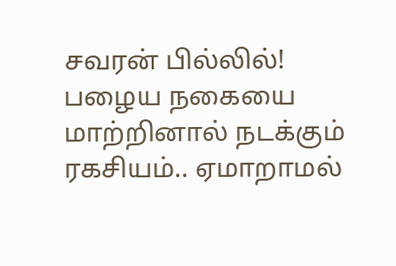சவரன் பில்லில்! பழைய நகையை மாற்றினால் நடக்கும் ரகசியம்.. ஏமாறாமல்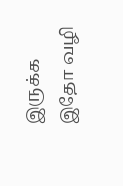இருக்க இதோ வழி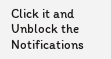Click it and Unblock the Notifications